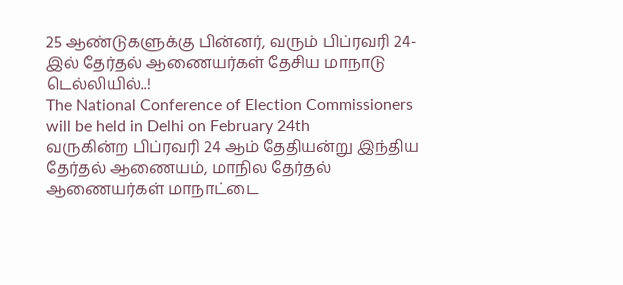25 ஆண்டுகளுக்கு பின்னர், வரும் பிப்ரவரி 24-இல் தேர்தல் ஆணையர்கள் தேசிய மாநாடு டெல்லியில்..!
The National Conference of Election Commissioners will be held in Delhi on February 24th
வருகின்ற பிப்ரவரி 24 ஆம் தேதியன்று இந்திய தேர்தல் ஆணையம், மாநில தேர்தல் ஆணையர்கள் மாநாட்டை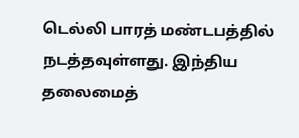டெல்லி பாரத் மண்டபத்தில் நடத்தவுள்ளது. இந்திய தலைமைத்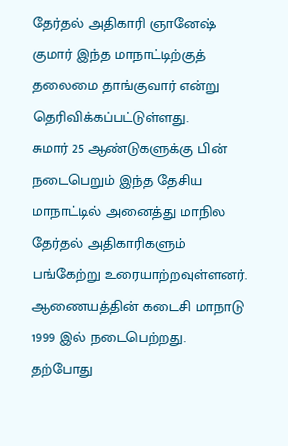தேர்தல் அதிகாரி ஞானேஷ் குமார் இந்த மாநாட்டிற்குத் தலைமை தாங்குவார் என்று தெரிவிக்கப்பட்டுள்ளது.
சுமார் 25 ஆண்டுகளுக்கு பின் நடைபெறும் இந்த தேசிய மாநாட்டில் அனைத்து மாநில தேர்தல் அதிகாரிகளும் பங்கேற்று உரையாற்றவுள்ளனர். ஆணையத்தின் கடைசி மாநாடு 1999 இல் நடைபெற்றது.
தற்போது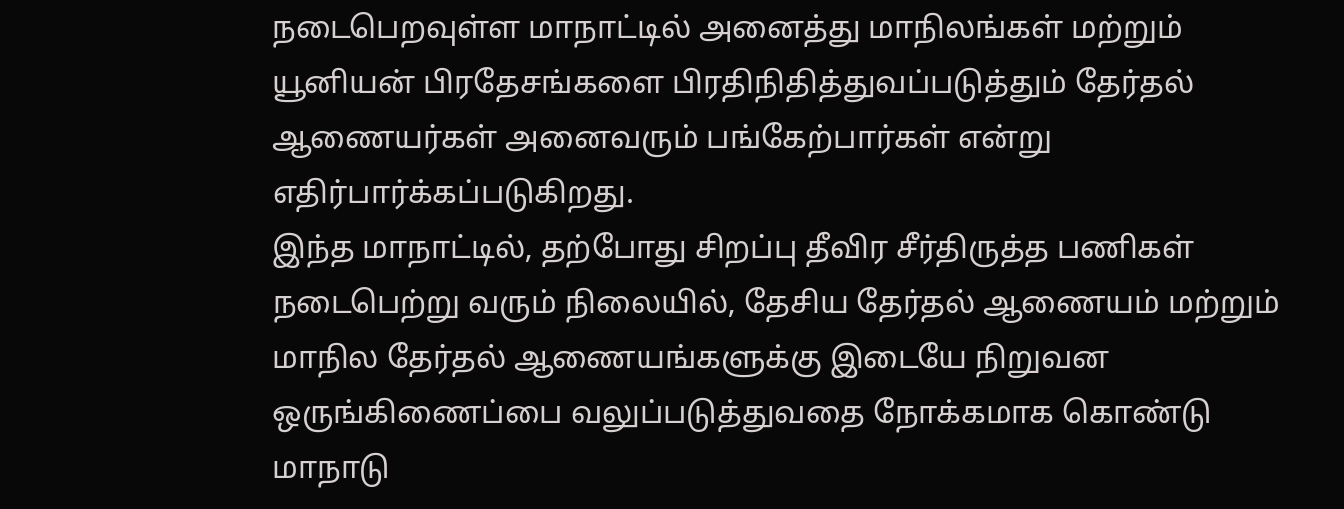நடைபெறவுள்ள மாநாட்டில் அனைத்து மாநிலங்கள் மற்றும் யூனியன் பிரதேசங்களை பிரதிநிதித்துவப்படுத்தும் தேர்தல் ஆணையர்கள் அனைவரும் பங்கேற்பார்கள் என்று எதிர்பார்க்கப்படுகிறது.
இந்த மாநாட்டில், தற்போது சிறப்பு தீவிர சீர்திருத்த பணிகள் நடைபெற்று வரும் நிலையில், தேசிய தேர்தல் ஆணையம் மற்றும் மாநில தேர்தல் ஆணையங்களுக்கு இடையே நிறுவன ஒருங்கிணைப்பை வலுப்படுத்துவதை நோக்கமாக கொண்டு மாநாடு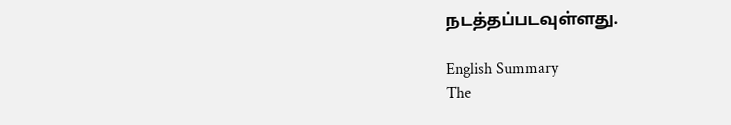நடத்தப்படவுள்ளது.

English Summary
The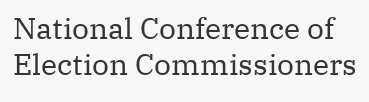National Conference of Election Commissioners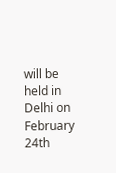will be held in Delhi on February 24th